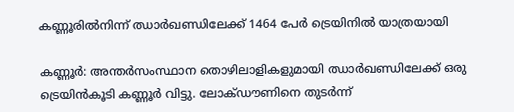കണ്ണൂരിൽനിന്ന് ഝാർഖണ്ഡിലേക്ക് 1464 പേർ ട്രെയിനിൽ യാത്രയായി

കണ്ണൂർ: അന്തർസംസ്ഥാന തൊഴിലാളികളുമായി ഝാർഖണ്ഡിലേക്ക് ഒരു ട്രെയിൻകൂടി കണ്ണൂർ വിട്ടു. ലോക്ഡൗണിനെ തുടര്‍ന്ന്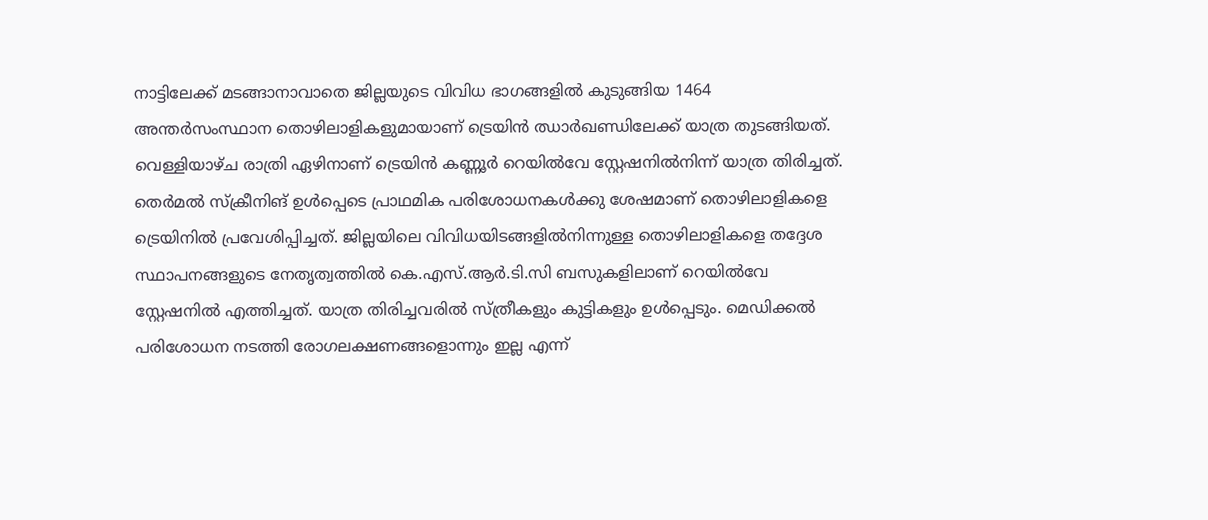നാട്ടിലേക്ക് മടങ്ങാനാവാതെ ജില്ലയുടെ വിവിധ ഭാഗങ്ങളില്‍ കുടുങ്ങിയ 1464 അന്തർസംസ്ഥാന തൊഴിലാളികളുമായാണ് ട്രെയിൻ ഝാർഖണ്ഡിലേക്ക് യാത്ര തുടങ്ങിയത്. വെള്ളിയാഴ്ച രാത്രി ഏഴിനാണ് ട്രെയിൻ കണ്ണൂർ റെയിൽവേ സ്റ്റേഷനിൽനിന്ന് യാത്ര തിരിച്ചത്. തെർമൽ സ്ക്രീനിങ് ഉൾപ്പെടെ പ്രാഥമിക പരിശോധനകൾക്കു ശേഷമാണ് തൊഴിലാളികളെ ട്രെയിനിൽ പ്രവേശിപ്പിച്ചത്. ജില്ലയിലെ വിവിധയിടങ്ങളില്‍നിന്നുള്ള തൊഴിലാളികളെ തദ്ദേശ സ്ഥാപനങ്ങളുടെ നേതൃത്വത്തില്‍ കെ.എസ്.ആർ.ടി.സി ബസുകളിലാണ് റെയില്‍വേ സ്റ്റേഷനില്‍ എത്തിച്ചത്. യാത്ര തിരിച്ചവരില്‍ സ്ത്രീകളും കുട്ടികളും ഉള്‍പ്പെടും. മെഡിക്കല്‍ പരിശോധന നടത്തി രോഗലക്ഷണങ്ങളൊന്നും ഇല്ല എന്ന്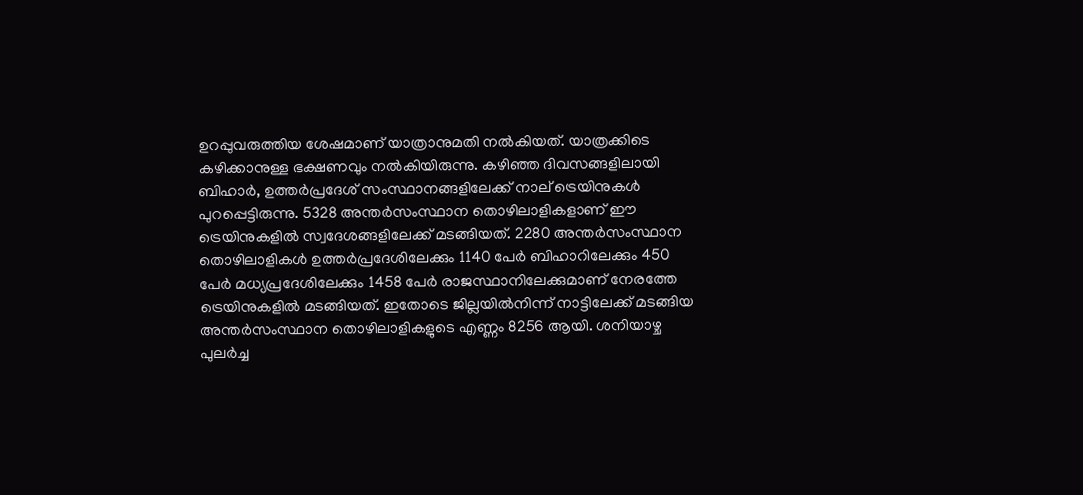ഉറപ്പുവരുത്തിയ ശേഷമാണ് യാത്രാനുമതി നല്‍കിയത്. യാത്രക്കിടെ കഴിക്കാനുള്ള ഭക്ഷണവും നല്‍കിയിരുന്നു. കഴിഞ്ഞ ദിവസങ്ങളിലായി ബിഹാർ, ഉത്തർപ്രദേശ് സംസ്ഥാനങ്ങളിലേക്ക് നാല് ട്രെയിനുകൾ പുറപ്പെട്ടിരുന്നു. 5328 അന്തർസംസ്ഥാന തൊഴിലാളികളാണ് ഈ ട്രെയിനുകളിൽ സ്വദേശങ്ങളിലേക്ക് മടങ്ങിയത്. 2280 അന്തർസംസ്ഥാന തൊഴിലാളികൾ ഉത്തർപ്രദേശിലേക്കും 1140 പേർ ബിഹാറിലേക്കും 450 പേർ മധ്യപ്രദേശിലേക്കും 1458 പേർ രാജസ്ഥാനിലേക്കുമാണ് നേരത്തേ ട്രെയിനുകളിൽ മടങ്ങിയത്. ഇതോടെ ജില്ലയില്‍നിന്ന് നാട്ടിലേക്ക് മടങ്ങിയ അന്തർസംസ്ഥാന തൊഴിലാളികളുടെ എണ്ണം 8256 ആയി. ശനിയാഴ്ച പുലർച്ച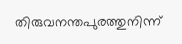തിരുവനന്തപുരത്തുനിന്ന്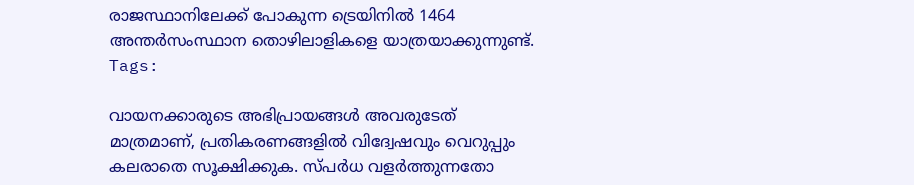രാജസ്ഥാനിലേക്ക് പോകുന്ന ട്രെയിനിൽ 1464 അന്തർസംസ്ഥാന തൊഴിലാളികളെ യാത്രയാക്കുന്നുണ്ട്.
Tags:

വായനക്കാരുടെ അഭിപ്രായങ്ങള്‍ അവരുടേത് മാത്രമാണ്, പ്രതികരണങ്ങളിൽ വിദ്വേഷവും വെറുപ്പും കലരാതെ സൂക്ഷിക്കുക. സ്പർധ വളർത്തുന്നതോ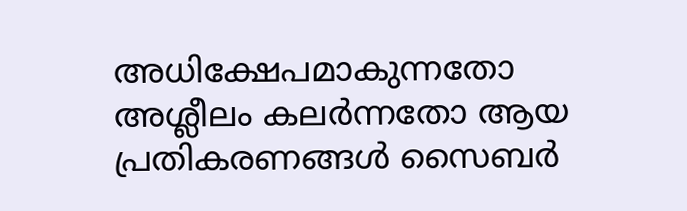അധിക്ഷേപമാകുന്നതോ അശ്ലീലം കലർന്നതോ ആയ പ്രതികരണങ്ങൾ സൈബർ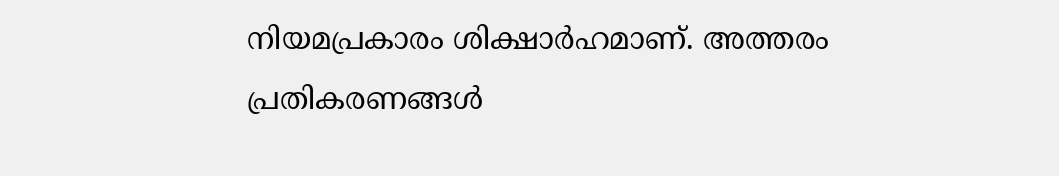നിയമപ്രകാരം ശിക്ഷാർഹമാണ്. അത്തരം പ്രതികരണങ്ങൾ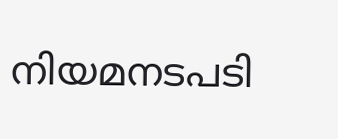നിയമനടപടി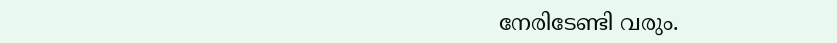നേരിടേണ്ടി വരും.